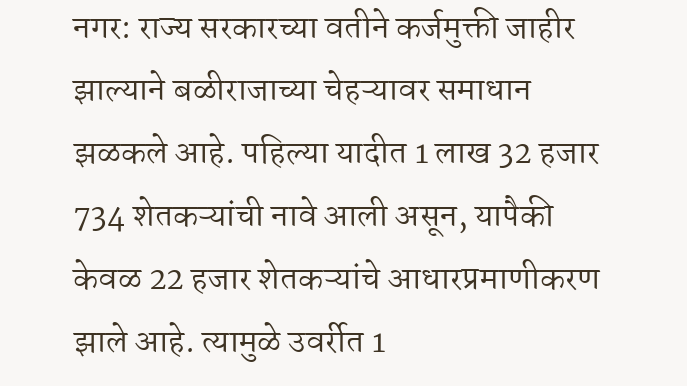नगर: राज्य सरकारच्या वतीने कर्जमुक्ती जाहीर झाल्याने बळीराजाच्या चेहऱ्यावर समाधान झळकले आहे. पहिल्या यादीत 1 लाख 32 हजार 734 शेतकऱ्यांची नावे आली असून, यापैकी केवळ 22 हजार शेतकऱ्यांचे आधारप्रमाणीकरण झाले आहे. त्यामुळे उवर्रीत 1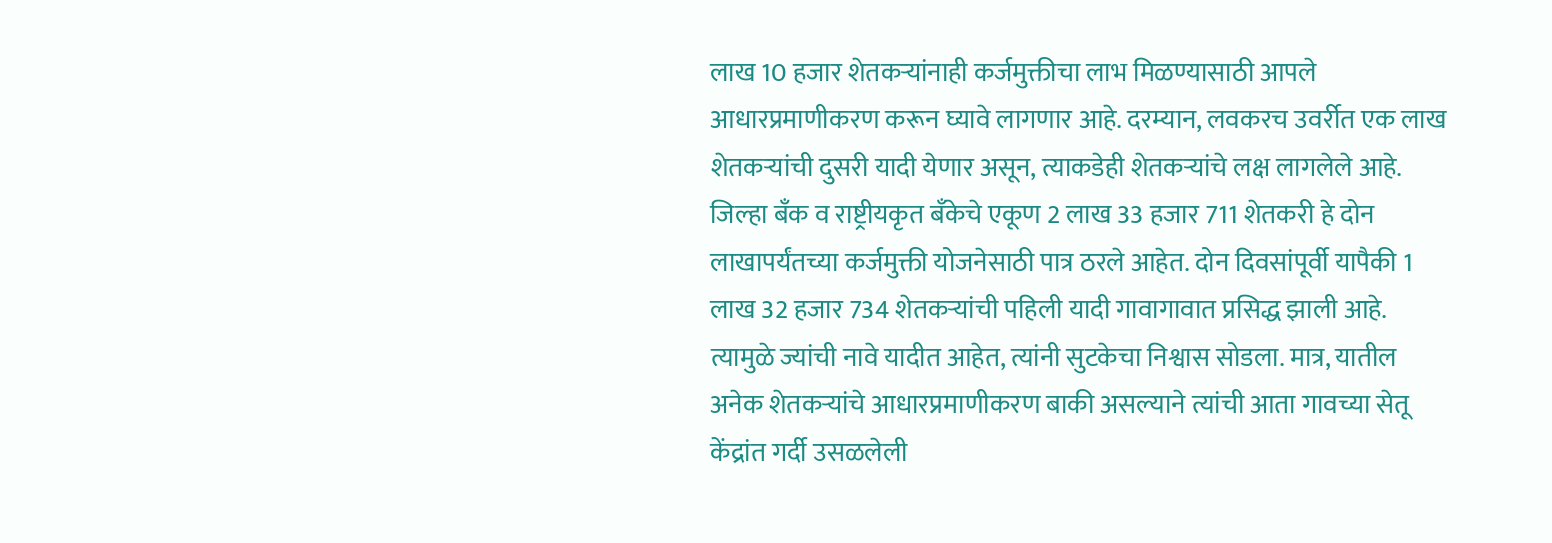लाख 10 हजार शेतकऱ्यांनाही कर्जमुक्तीचा लाभ मिळण्यासाठी आपले आधारप्रमाणीकरण करून घ्यावे लागणार आहे. दरम्यान, लवकरच उवर्रीत एक लाख शेतकऱ्यांची दुसरी यादी येणार असून, त्याकडेही शेतकऱ्यांचे लक्ष लागलेले आहे.
जिल्हा बँक व राष्ट्रीयकृत बँकेचे एकूण 2 लाख 33 हजार 711 शेतकरी हे दोन लाखापर्यंतच्या कर्जमुक्ती योजनेसाठी पात्र ठरले आहेत. दोन दिवसांपूर्वी यापैकी 1 लाख 32 हजार 734 शेतकऱ्यांची पहिली यादी गावागावात प्रसिद्ध झाली आहे. त्यामुळे ज्यांची नावे यादीत आहेत, त्यांनी सुटकेचा निश्वास सोडला. मात्र, यातील अनेक शेतकऱ्यांचे आधारप्रमाणीकरण बाकी असल्याने त्यांची आता गावच्या सेतू केंद्रांत गर्दी उसळलेली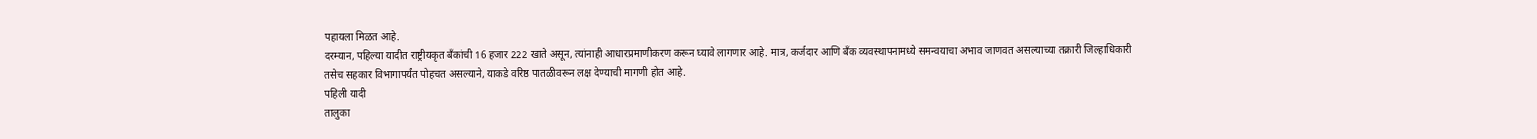पहायला मिळत आहे.
दरम्यान, पहिल्या यादीत राष्ट्रीयकृत बँकांची 16 हजार 222 खाते असून, त्यांनाही आधारप्रमाणीकरण करून घ्यावे लागणार आहे. मात्र, कर्जदार आणि बँक व्यवस्थापनामध्ये समन्वयाचा अभाव जाणवत असल्याच्या तक्रारी जिल्हाधिकारी तसेच सहकार विभागापर्यंत पोहचत असल्याने, याकडे वरिष्ठ पातळीवरून लक्ष देण्याची मागणी होत आहे.
पहिली यादी
तालुका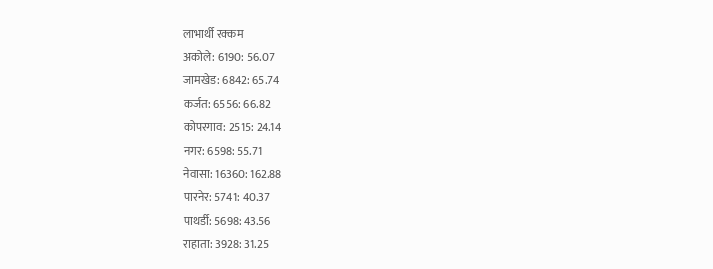लाभार्थी रक्कम
अकोले: 6190: 56.07
जामखेड: 6842: 65.74
कर्जत: 6556: 66.82
कोपरगाव: 2515: 24.14
नगर: 6598: 55.71
नेवासा: 16360: 162.88
पारनेर: 5741: 40.37
पाथर्डी: 5698: 43.56
राहाता: 3928: 31.25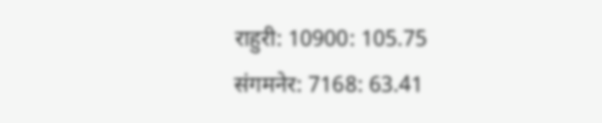राहुरी: 10900: 105.75
संगमनेर: 7168: 63.41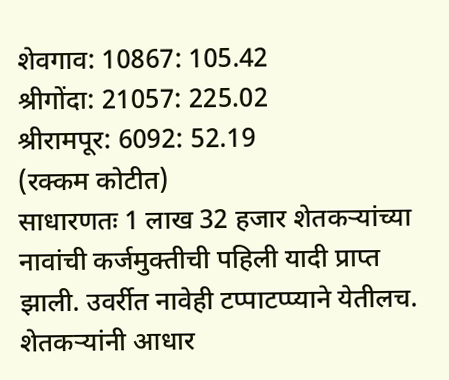शेवगाव: 10867: 105.42
श्रीगोंदा: 21057: 225.02
श्रीरामपूर: 6092: 52.19
(रक्कम कोटीत)
साधारणतः 1 लाख 32 हजार शेतकऱ्यांच्या नावांची कर्जमुक्तीची पहिली यादी प्राप्त झाली. उवर्रीत नावेही टप्पाटप्प्याने येतीलच. शेतकऱ्यांनी आधार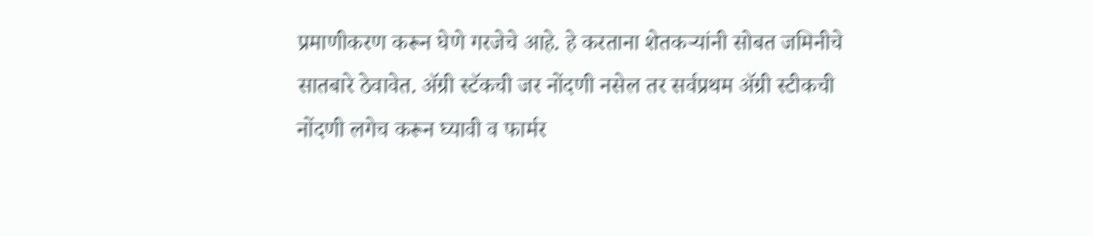प्रमाणीकरण करून घेणे गरजेचे आहे. हे करताना शेतकऱ्यांनी सोबत जमिनीचे सातबारे ठेवावेत. ॲग्री स्टॅकची जर नोंदणी नसेल तर सर्वप्रथम ॲग्री स्टीकची नोंदणी लगेच करून घ्यावी व फार्मर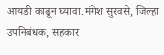आयडी काढून घ्यावा.मंगेश सुरवसे, जिल्हा उपनिबंधक, सहकार